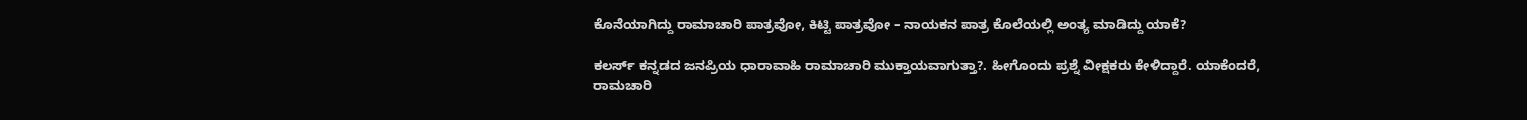ಕೊನೆಯಾಗಿದ್ದು ರಾಮಾಚಾರಿ ಪಾತ್ರವೋ, ಕಿಟ್ಟಿ ಪಾತ್ರವೋ – ನಾಯಕನ ಪಾತ್ರ ಕೊಲೆಯಲ್ಲಿ ಅಂತ್ಯ ಮಾಡಿದ್ದು ಯಾಕೆ?

ಕಲರ್ಸ್ ಕನ್ನಡದ ಜನಪ್ರಿಯ ಧಾರಾವಾಹಿ ರಾಮಾಚಾರಿ ಮುಕ್ತಾಯವಾಗುತ್ತಾ?. ಹೀಗೊಂದು ಪ್ರಶ್ನೆ ವೀಕ್ಷಕರು ಕೇಳಿದ್ದಾರೆ. ಯಾಕೆಂದರೆ, ರಾಮಚಾರಿ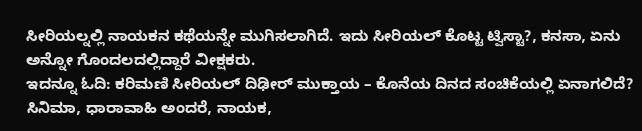ಸೀರಿಯಲ್ನಲ್ಲಿ ನಾಯಕನ ಕಥೆಯನ್ನೇ ಮುಗಿಸಲಾಗಿದೆ. ಇದು ಸೀರಿಯಲ್ ಕೊಟ್ಟ ಟ್ವಿಸ್ಟಾ?, ಕನಸಾ, ಏನು ಅನ್ನೋ ಗೊಂದಲದಲ್ಲಿದ್ದಾರೆ ವೀಕ್ಷಕರು.
ಇದನ್ನೂ ಓದಿ: ಕರಿಮಣಿ ಸೀರಿಯಲ್ ದಿಢೀರ್ ಮುಕ್ತಾಯ – ಕೊನೆಯ ದಿನದ ಸಂಚಿಕೆಯಲ್ಲಿ ಏನಾಗಲಿದೆ?
ಸಿನಿಮಾ, ಧಾರಾವಾಹಿ ಅಂದರೆ, ನಾಯಕ,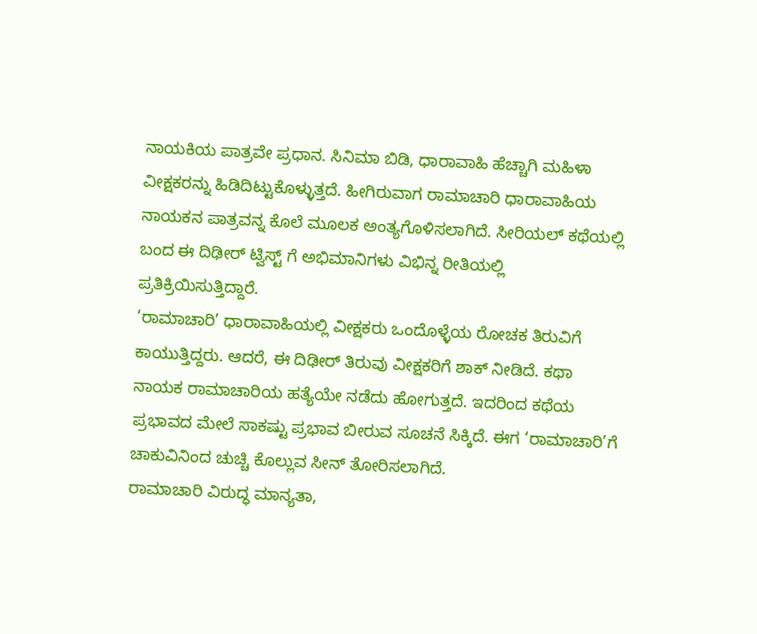ನಾಯಕಿಯ ಪಾತ್ರವೇ ಪ್ರಧಾನ. ಸಿನಿಮಾ ಬಿಡಿ, ಧಾರಾವಾಹಿ ಹೆಚ್ಚಾಗಿ ಮಹಿಳಾ ವೀಕ್ಷಕರನ್ನು ಹಿಡಿದಿಟ್ಟುಕೊಳ್ಳುತ್ತದೆ. ಹೀಗಿರುವಾಗ ರಾಮಾಚಾರಿ ಧಾರಾವಾಹಿಯ ನಾಯಕನ ಪಾತ್ರವನ್ನ ಕೊಲೆ ಮೂಲಕ ಅಂತ್ಯಗೊಳಿಸಲಾಗಿದೆ. ಸೀರಿಯಲ್ ಕಥೆಯಲ್ಲಿ ಬಂದ ಈ ದಿಢೀರ್ ಟ್ವಿಸ್ಟ್ ಗೆ ಅಭಿಮಾನಿಗಳು ವಿಭಿನ್ನ ರೀತಿಯಲ್ಲಿ ಪ್ರತಿಕ್ರಿಯಿಸುತ್ತಿದ್ದಾರೆ.
‘ರಾಮಾಚಾರಿ’ ಧಾರಾವಾಹಿಯಲ್ಲಿ ವೀಕ್ಷಕರು ಒಂದೊಳ್ಳೆಯ ರೋಚಕ ತಿರುವಿಗೆ ಕಾಯುತ್ತಿದ್ದರು. ಆದರೆ, ಈ ದಿಢೀರ್ ತಿರುವು ವೀಕ್ಷಕರಿಗೆ ಶಾಕ್ ನೀಡಿದೆ. ಕಥಾ ನಾಯಕ ರಾಮಾಚಾರಿಯ ಹತ್ಯೆಯೇ ನಡೆದು ಹೋಗುತ್ತದೆ. ಇದರಿಂದ ಕಥೆಯ ಪ್ರಭಾವದ ಮೇಲೆ ಸಾಕಷ್ಟು ಪ್ರಭಾವ ಬೀರುವ ಸೂಚನೆ ಸಿಕ್ಕಿದೆ. ಈಗ ‘ರಾಮಾಚಾರಿ’ಗೆ ಚಾಕುವಿನಿಂದ ಚುಚ್ಚಿ ಕೊಲ್ಲುವ ಸೀನ್ ತೋರಿಸಲಾಗಿದೆ.
ರಾಮಾಚಾರಿ ವಿರುದ್ಧ ಮಾನ್ಯತಾ,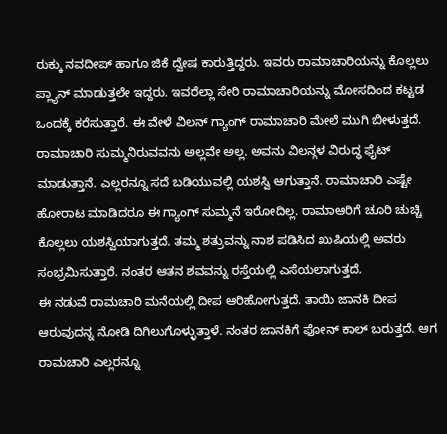ರುಕ್ಕು ನವದೀಪ್ ಹಾಗೂ ಜಿಕೆ ದ್ವೇಷ ಕಾರುತ್ತಿದ್ದರು. ಇವರು ರಾಮಾಚಾರಿಯನ್ನು ಕೊಲ್ಲಲು ಪ್ಲ್ಯಾನ್ ಮಾಡುತ್ತಲೇ ಇದ್ದರು. ಇವರೆಲ್ಲಾ ಸೇರಿ ರಾಮಾಚಾರಿಯನ್ನು ಮೋಸದಿಂದ ಕಟ್ಟಡ ಒಂದಕ್ಕೆ ಕರೆಸುತ್ತಾರೆ. ಈ ವೇಳೆ ವಿಲನ್ ಗ್ಯಾಂಗ್ ರಾಮಾಚಾರಿ ಮೇಲೆ ಮುಗಿ ಬೀಳುತ್ತದೆ. ರಾಮಾಚಾರಿ ಸುಮ್ಮನಿರುವವನು ಅಲ್ಲವೇ ಅಲ್ಲ. ಅವನು ವಿಲನ್ಗಳ ವಿರುದ್ಧ ಫೈಟ್ ಮಾಡುತ್ತಾನೆ. ಎಲ್ಲರನ್ನೂ ಸದೆ ಬಡಿಯುವಲ್ಲಿ ಯಶಸ್ವಿ ಆಗುತ್ತಾನೆ. ರಾಮಾಚಾರಿ ಎಷ್ಟೇ ಹೋರಾಟ ಮಾಡಿದರೂ ಈ ಗ್ಯಾಂಗ್ ಸುಮ್ಮನೆ ಇರೋದಿಲ್ಲ. ರಾಮಾಆರಿಗೆ ಚೂರಿ ಚುಚ್ಚಿ ಕೊಲ್ಲಲು ಯಶಸ್ವಿಯಾಗುತ್ತದೆ. ತಮ್ಮ ಶತ್ರುವನ್ನು ನಾಶ ಪಡಿಸಿದ ಖುಷಿಯಲ್ಲಿ ಅವರು ಸಂಭ್ರಮಿಸುತ್ತಾರೆ. ನಂತರ ಆತನ ಶವವನ್ನು ರಸ್ತೆಯಲ್ಲಿ ಎಸೆಯಲಾಗುತ್ತದೆ.
ಈ ನಡುವೆ ರಾಮಚಾರಿ ಮನೆಯಲ್ಲಿ ದೀಪ ಆರಿಹೋಗುತ್ತದೆ. ತಾಯಿ ಜಾನಕಿ ದೀಪ ಆರುವುದನ್ನ ನೋಡಿ ದಿಗಿಲುಗೊಳ್ಳುತ್ತಾಳೆ. ನಂತರ ಜಾನಕಿಗೆ ಫೋನ್ ಕಾಲ್ ಬರುತ್ತದೆ. ಆಗ ರಾಮಚಾರಿ ಎಲ್ಲರನ್ನೂ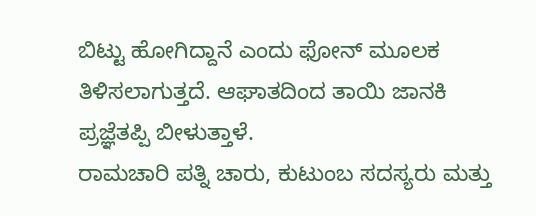ಬಿಟ್ಟು ಹೋಗಿದ್ದಾನೆ ಎಂದು ಫೋನ್ ಮೂಲಕ ತಿಳಿಸಲಾಗುತ್ತದೆ. ಆಘಾತದಿಂದ ತಾಯಿ ಜಾನಕಿ ಪ್ರಜ್ಞೆತಪ್ಪಿ ಬೀಳುತ್ತಾಳೆ.
ರಾಮಚಾರಿ ಪತ್ನಿ ಚಾರು, ಕುಟುಂಬ ಸದಸ್ಯರು ಮತ್ತು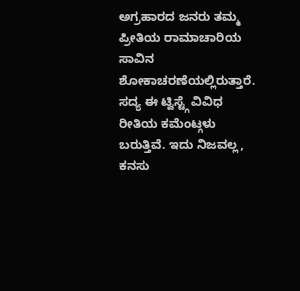ಅಗ್ರಹಾರದ ಜನರು ತಮ್ಮ ಪ್ರೀತಿಯ ರಾಮಾಚಾರಿಯ ಸಾವಿನ ಶೋಕಾಚರಣೆಯಲ್ಲಿರುತ್ತಾರೆ. ಸದ್ಯ ಈ ಟ್ವಿಸ್ಟ್ಗೆ ವಿವಿಧ ರೀತಿಯ ಕಮೆಂಟ್ಗಳು ಬರುತ್ತಿವೆ. ಇದು ನಿಜವಲ್ಲ, ಕನಸು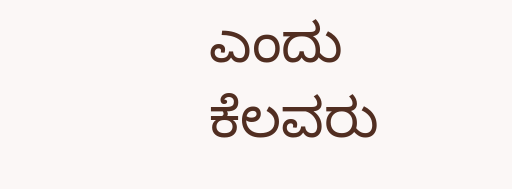ಎಂದು ಕೆಲವರು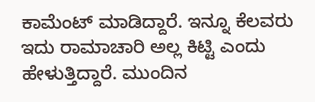ಕಾಮೆಂಟ್ ಮಾಡಿದ್ದಾರೆ. ಇನ್ನೂ ಕೆಲವರು ಇದು ರಾಮಾಚಾರಿ ಅಲ್ಲ ಕಿಟ್ಟಿ ಎಂದು ಹೇಳುತ್ತಿದ್ದಾರೆ. ಮುಂದಿನ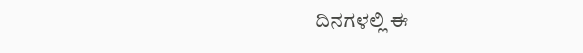ದಿನಗಳಲ್ಲಿ ಈ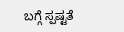ಬಗ್ಗೆ ಸ್ಪಷ್ಟತೆ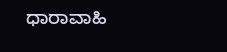ಧಾರಾವಾಹಿ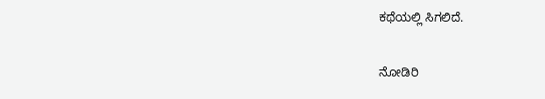ಕಥೆಯಲ್ಲಿ ಸಿಗಲಿದೆ.

ನೋಡಿರಿ